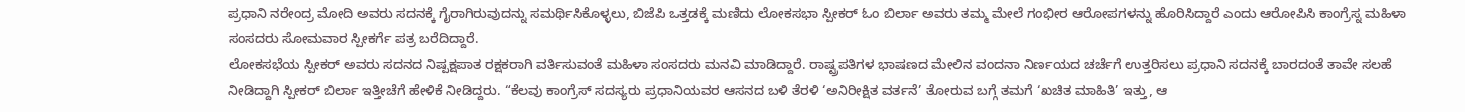ಪ್ರಧಾನಿ ನರೇಂದ್ರ ಮೋದಿ ಅವರು ಸದನಕ್ಕೆ ಗೈರಾಗಿರುವುದನ್ನು ಸಮರ್ಥಿಸಿಕೊಳ್ಳಲು, ಬಿಜೆಪಿ ಒತ್ತಡಕ್ಕೆ ಮಣಿದು ಲೋಕಸಭಾ ಸ್ಪೀಕರ್ ಓಂ ಬಿರ್ಲಾ ಅವರು ತಮ್ಮ ಮೇಲೆ ಗಂಭೀರ ಆರೋಪಗಳನ್ನು ಹೊರಿಸಿದ್ದಾರೆ ಎಂದು ಆರೋಪಿಸಿ ಕಾಂಗ್ರೆಸ್ನ ಮಹಿಳಾ ಸಂಸದರು ಸೋಮವಾರ ಸ್ಪೀಕರ್ಗೆ ಪತ್ರ ಬರೆದಿದ್ದಾರೆ.
ಲೋಕಸಭೆಯ ಸ್ಪೀಕರ್ ಅವರು ಸದನದ ನಿಷ್ಪಕ್ಷಪಾತ ರಕ್ಷಕರಾಗಿ ವರ್ತಿಸುವಂತೆ ಮಹಿಳಾ ಸಂಸದರು ಮನವಿ ಮಾಡಿದ್ದಾರೆ. ರಾಷ್ಟ್ರಪತಿಗಳ ಭಾಷಣದ ಮೇಲಿನ ವಂದನಾ ನಿರ್ಣಯದ ಚರ್ಚೆಗೆ ಉತ್ತರಿಸಲು ಪ್ರಧಾನಿ ಸದನಕ್ಕೆ ಬಾರದಂತೆ ತಾವೇ ಸಲಹೆ ನೀಡಿದ್ದಾಗಿ ಸ್ಪೀಕರ್ ಬಿರ್ಲಾ ಇತ್ತೀಚೆಗೆ ಹೇಳಿಕೆ ನೀಡಿದ್ದರು. “ಕೆಲವು ಕಾಂಗ್ರೆಸ್ ಸದಸ್ಯರು ಪ್ರಧಾನಿಯವರ ಆಸನದ ಬಳಿ ತೆರಳಿ ‘ಅನಿರೀಕ್ಷಿತ ವರ್ತನೆ’ ತೋರುವ ಬಗ್ಗೆ ತಮಗೆ ‘ಖಚಿತ ಮಾಹಿತಿ’ ಇತ್ತು, ಆ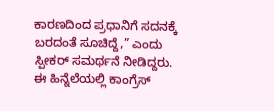ಕಾರಣದಿಂದ ಪ್ರಧಾನಿಗೆ ಸದನಕ್ಕೆ ಬರದಂತೆ ಸೂಚಿದ್ದೆ,” ಎಂದು ಸ್ಪೀಕರ್ ಸಮರ್ಥನೆ ನೀಡಿದ್ದರು. ಈ ಹಿನ್ನೆಲೆಯಲ್ಲಿ ಕಾಂಗ್ರೆಸ್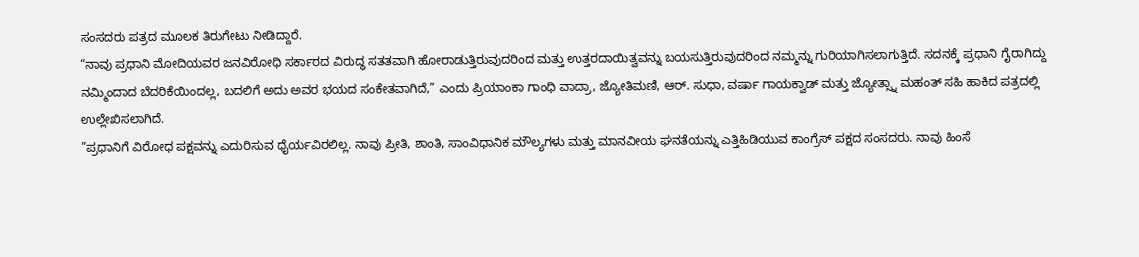ಸಂಸದರು ಪತ್ರದ ಮೂಲಕ ತಿರುಗೇಟು ನೀಡಿದ್ದಾರೆ.
“ನಾವು ಪ್ರಧಾನಿ ಮೋದಿಯವರ ಜನವಿರೋಧಿ ಸರ್ಕಾರದ ವಿರುದ್ಧ ಸತತವಾಗಿ ಹೋರಾಡುತ್ತಿರುವುದರಿಂದ ಮತ್ತು ಉತ್ತರದಾಯಿತ್ವವನ್ನು ಬಯಸುತ್ತಿರುವುದರಿಂದ ನಮ್ಮನ್ನು ಗುರಿಯಾಗಿಸಲಾಗುತ್ತಿದೆ. ಸದನಕ್ಕೆ ಪ್ರಧಾನಿ ಗೈರಾಗಿದ್ದು ನಮ್ಮಿಂದಾದ ಬೆದರಿಕೆಯಿಂದಲ್ಲ, ಬದಲಿಗೆ ಅದು ಅವರ ಭಯದ ಸಂಕೇತವಾಗಿದೆ,” ಎಂದು ಪ್ರಿಯಾಂಕಾ ಗಾಂಧಿ ವಾದ್ರಾ, ಜ್ಯೋತಿಮಣಿ, ಆರ್. ಸುಧಾ, ವರ್ಷಾ ಗಾಯಕ್ವಾಡ್ ಮತ್ತು ಜ್ಯೋತ್ಸ್ನಾ ಮಹಂತ್ ಸಹಿ ಹಾಕಿದ ಪತ್ರದಲ್ಲಿ ಉಲ್ಲೇಖಿಸಲಾಗಿದೆ.
”ಪ್ರಧಾನಿಗೆ ವಿರೋಧ ಪಕ್ಷವನ್ನು ಎದುರಿಸುವ ಧೈರ್ಯವಿರಲಿಲ್ಲ. ನಾವು ಪ್ರೀತಿ, ಶಾಂತಿ, ಸಾಂವಿಧಾನಿಕ ಮೌಲ್ಯಗಳು ಮತ್ತು ಮಾನವೀಯ ಘನತೆಯನ್ನು ಎತ್ತಿಹಿಡಿಯುವ ಕಾಂಗ್ರೆಸ್ ಪಕ್ಷದ ಸಂಸದರು. ನಾವು ಹಿಂಸೆ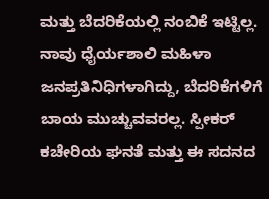ಮತ್ತು ಬೆದರಿಕೆಯಲ್ಲಿ ನಂಬಿಕೆ ಇಟ್ಟಿಲ್ಲ. ನಾವು ಧೈರ್ಯಶಾಲಿ ಮಹಿಳಾ ಜನಪ್ರತಿನಿಧಿಗಳಾಗಿದ್ದು, ಬೆದರಿಕೆಗಳಿಗೆ ಬಾಯ ಮುಚ್ಚುವವರಲ್ಲ. ಸ್ಪೀಕರ್ ಕಚೇರಿಯ ಘನತೆ ಮತ್ತು ಈ ಸದನದ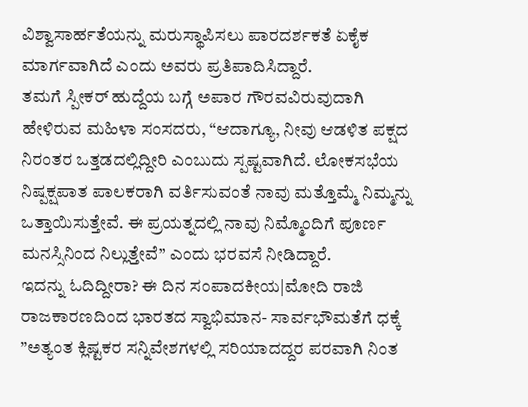ವಿಶ್ವಾಸಾರ್ಹತೆಯನ್ನು ಮರುಸ್ಥಾಪಿಸಲು ಪಾರದರ್ಶಕತೆ ಏಕೈಕ ಮಾರ್ಗವಾಗಿದೆ ಎಂದು ಅವರು ಪ್ರತಿಪಾದಿಸಿದ್ದಾರೆ.
ತಮಗೆ ಸ್ಪೀಕರ್ ಹುದ್ದೆಯ ಬಗ್ಗೆ ಅಪಾರ ಗೌರವವಿರುವುದಾಗಿ ಹೇಳಿರುವ ಮಹಿಳಾ ಸಂಸದರು, “ಆದಾಗ್ಯೂ, ನೀವು ಆಡಳಿತ ಪಕ್ಷದ ನಿರಂತರ ಒತ್ತಡದಲ್ಲಿದ್ದೀರಿ ಎಂಬುದು ಸ್ಪಷ್ಟವಾಗಿದೆ. ಲೋಕಸಭೆಯ ನಿಷ್ಪಕ್ಷಪಾತ ಪಾಲಕರಾಗಿ ವರ್ತಿಸುವಂತೆ ನಾವು ಮತ್ತೊಮ್ಮೆ ನಿಮ್ಮನ್ನು ಒತ್ತಾಯಿಸುತ್ತೇವೆ. ಈ ಪ್ರಯತ್ನದಲ್ಲಿ ನಾವು ನಿಮ್ಮೊಂದಿಗೆ ಪೂರ್ಣ ಮನಸ್ಸಿನಿಂದ ನಿಲ್ಲುತ್ತೇವೆ” ಎಂದು ಭರವಸೆ ನೀಡಿದ್ದಾರೆ.
ಇದನ್ನು ಓದಿದ್ದೀರಾ? ಈ ದಿನ ಸಂಪಾದಕೀಯ|ಮೋದಿ ರಾಜಿ ರಾಜಕಾರಣದಿಂದ ಭಾರತದ ಸ್ವಾಭಿಮಾನ- ಸಾರ್ವಭೌಮತೆಗೆ ಧಕ್ಕೆ
”ಅತ್ಯಂತ ಕ್ಲಿಷ್ಟಕರ ಸನ್ನಿವೇಶಗಳಲ್ಲಿ ಸರಿಯಾದದ್ದರ ಪರವಾಗಿ ನಿಂತ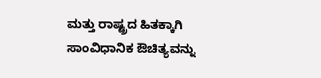ಮತ್ತು ರಾಷ್ಟ್ರದ ಹಿತಕ್ಕಾಗಿ ಸಾಂವಿಧಾನಿಕ ಔಚಿತ್ಯವನ್ನು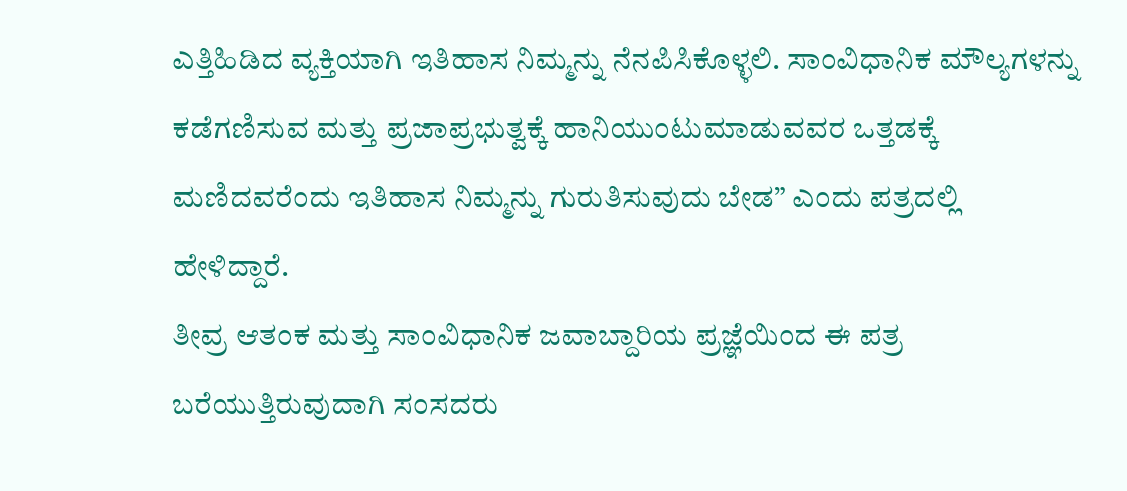ಎತ್ತಿಹಿಡಿದ ವ್ಯಕ್ತಿಯಾಗಿ ಇತಿಹಾಸ ನಿಮ್ಮನ್ನು ನೆನಪಿಸಿಕೊಳ್ಳಲಿ. ಸಾಂವಿಧಾನಿಕ ಮೌಲ್ಯಗಳನ್ನು ಕಡೆಗಣಿಸುವ ಮತ್ತು ಪ್ರಜಾಪ್ರಭುತ್ವಕ್ಕೆ ಹಾನಿಯುಂಟುಮಾಡುವವರ ಒತ್ತಡಕ್ಕೆ ಮಣಿದವರೆಂದು ಇತಿಹಾಸ ನಿಮ್ಮನ್ನು ಗುರುತಿಸುವುದು ಬೇಡ” ಎಂದು ಪತ್ರದಲ್ಲಿ ಹೇಳಿದ್ದಾರೆ.
ತೀವ್ರ ಆತಂಕ ಮತ್ತು ಸಾಂವಿಧಾನಿಕ ಜವಾಬ್ದಾರಿಯ ಪ್ರಜ್ಞೆಯಿಂದ ಈ ಪತ್ರ ಬರೆಯುತ್ತಿರುವುದಾಗಿ ಸಂಸದರು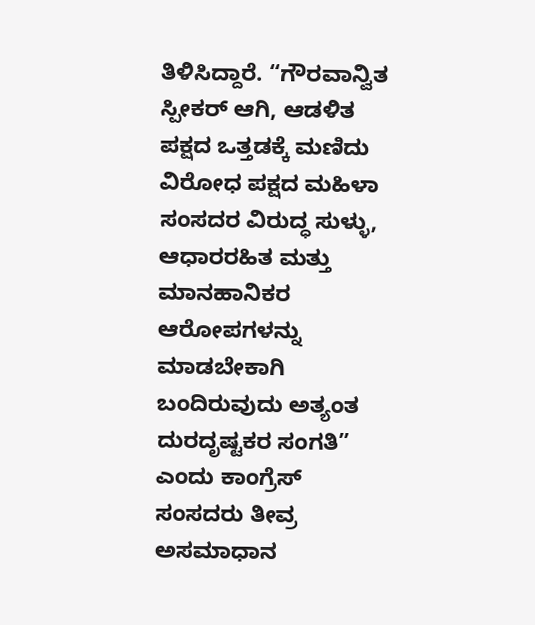ತಿಳಿಸಿದ್ದಾರೆ. “ಗೌರವಾನ್ವಿತ ಸ್ಪೀಕರ್ ಆಗಿ, ಆಡಳಿತ ಪಕ್ಷದ ಒತ್ತಡಕ್ಕೆ ಮಣಿದು ವಿರೋಧ ಪಕ್ಷದ ಮಹಿಳಾ ಸಂಸದರ ವಿರುದ್ಧ ಸುಳ್ಳು, ಆಧಾರರಹಿತ ಮತ್ತು ಮಾನಹಾನಿಕರ ಆರೋಪಗಳನ್ನು ಮಾಡಬೇಕಾಗಿ ಬಂದಿರುವುದು ಅತ್ಯಂತ ದುರದೃಷ್ಟಕರ ಸಂಗತಿ” ಎಂದು ಕಾಂಗ್ರೆಸ್ ಸಂಸದರು ತೀವ್ರ ಅಸಮಾಧಾನ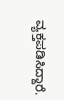ವ್ಯಕ್ತಪಡಿಸಿದ್ದಾರೆ.